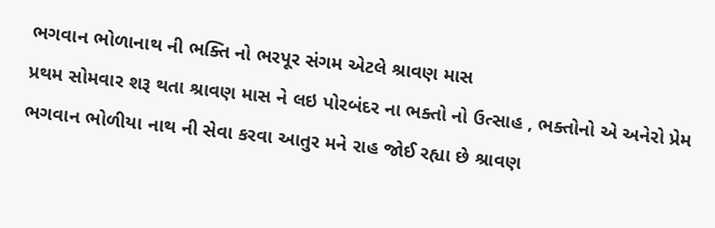ભગવાન ભોળાનાથ ની ભક્તિ નો ભરપૂર સંગમ એટલે શ્રાવણ માસ
પ્રથમ સોમવાર શરૂ થતા શ્રાવણ માસ ને લઇ પોરબંદર ના ભક્તો નો ઉત્સાહ , ભક્તોનો એ અનેરો પ્રેમ ભગવાન ભોળીયા નાથ ની સેવા કરવા આતુર મને રાહ જોઈ રહ્યા છે શ્રાવણ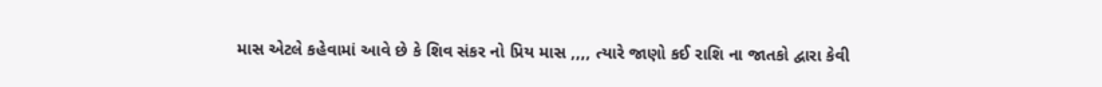માસ એટલે કહેવામાં આવે છે કે શિવ સંકર નો પ્રિય માસ ,,,, ત્યારે જાણો કઈ રાશિ ના જાતકો દ્વારા કેવી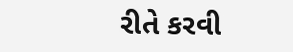રીતે કરવી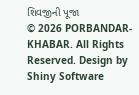શિવજીની પૂજા
© 2026 PORBANDAR-KHABAR. All Rights Reserved. Design by Shiny Software